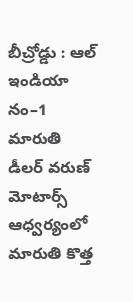బీచ్రోడ్డు : ఆల్ ఇండియా నం–1 మారుతి డీలర్ వరుణ్ మోటార్స్ ఆధ్వర్యంలో మారుతి కొత్త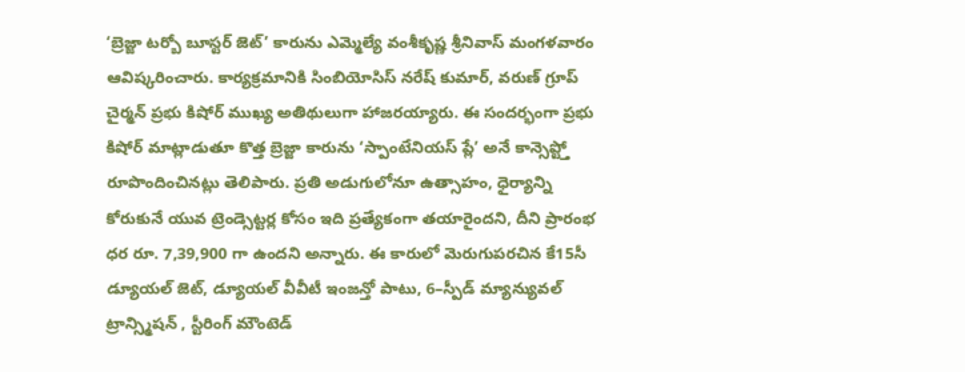‘బ్రెజ్జా టర్బో బూస్టర్ జెట్’ కారును ఎమ్మెల్యే వంశీకృష్ణ శ్రీనివాస్ మంగళవారం ఆవిష్కరించారు. కార్యక్రమానికి సింబియోసిస్ నరేష్ కుమార్, వరుణ్ గ్రూప్ చైర్మన్ ప్రభు కిషోర్ ముఖ్య అతిథులుగా హాజరయ్యారు. ఈ సందర్భంగా ప్రభు కిషోర్ మాట్లాడుతూ కొత్త బ్రెజ్జా కారును ‘స్పాంటేనియస్ ప్లే’ అనే కాన్సెప్ట్తో రూపొందించినట్లు తెలిపారు. ప్రతి అడుగులోనూ ఉత్సాహం, ధైర్యాన్ని కోరుకునే యువ ట్రెండ్సెట్టర్ల కోసం ఇది ప్రత్యేకంగా తయారైందని, దీని ప్రారంభ ధర రూ. 7,39,900 గా ఉందని అన్నారు. ఈ కారులో మెరుగుపరచిన కే15సీ డ్యూయల్ జెట్, డ్యూయల్ వీవీటీ ఇంజన్తో పాటు, 6–స్పీడ్ మ్యాన్యువల్ ట్రాన్స్మిషన్ , స్టీరింగ్ మౌంటెడ్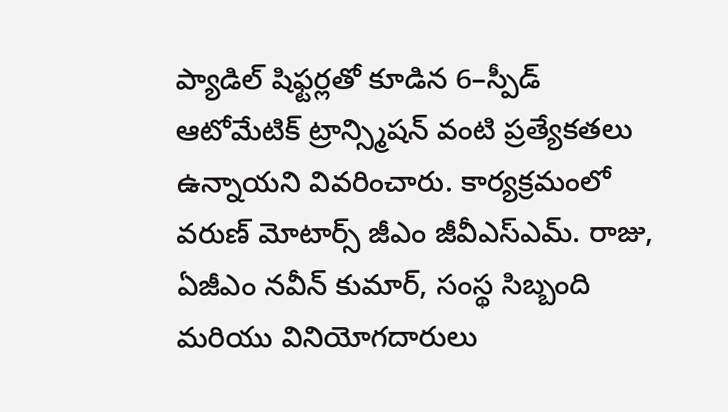ప్యాడిల్ షిఫ్టర్లతో కూడిన 6–స్పీడ్ ఆటోమేటిక్ ట్రాన్స్మిషన్ వంటి ప్రత్యేకతలు ఉన్నాయని వివరించారు. కార్యక్రమంలో వరుణ్ మోటార్స్ జీఎం జీవీఎస్ఎమ్. రాజు, ఏజీఎం నవీన్ కుమార్, సంస్థ సిబ్బంది మరియు వినియోగదారులు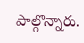పాల్గొన్నారు.